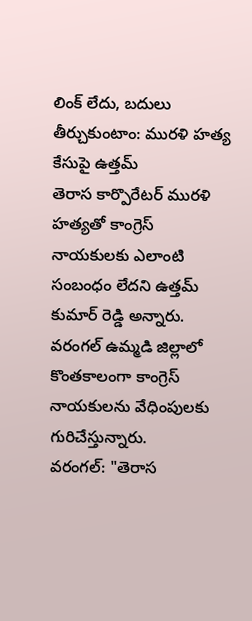లింక్ లేదు, బదులు తీర్చుకుంటాం: మురళి హత్య కేసుపై ఉత్తమ్
తెరాస కార్పొరేటర్ మురళి హత్యతో కాంగ్రెస్ నాయకులకు ఎలాంటి సంబంధం లేదని ఉత్తమ్ కుమార్ రెడ్డి అన్నారు. వరంగల్ ఉమ్మడి జిల్లాలో కొంతకాలంగా కాంగ్రెస్ నాయకులను వేధింపులకు గురిచేస్తున్నారు.
వరంగల్: "తెరాస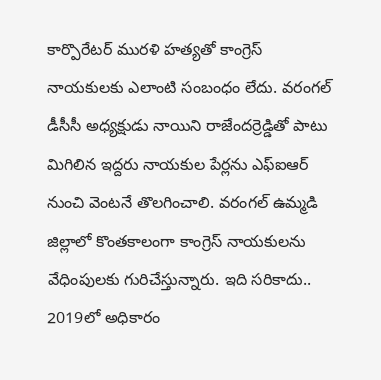కార్పొరేటర్ మురళి హత్యతో కాంగ్రెస్ నాయకులకు ఎలాంటి సంబంధం లేదు. వరంగల్ డీసీసీ అధ్యక్షుడు నాయిని రాజేందర్రెడ్డితో పాటు మిగిలిన ఇద్దరు నాయకుల పేర్లను ఎఫ్ఐఆర్ నుంచి వెంటనే తొలగించాలి. వరంగల్ ఉమ్మడి జిల్లాలో కొంతకాలంగా కాంగ్రెస్ నాయకులను వేధింపులకు గురిచేస్తున్నారు. ఇది సరికాదు.. 2019లో అధికారం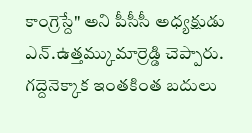కాంగ్రెస్దే" అని పీసీసీ అధ్యక్షుడు ఎన్.ఉత్తమ్కుమార్రెడ్డి చెప్పారు.
గద్దెనెక్కాక ఇంతకింత బదులు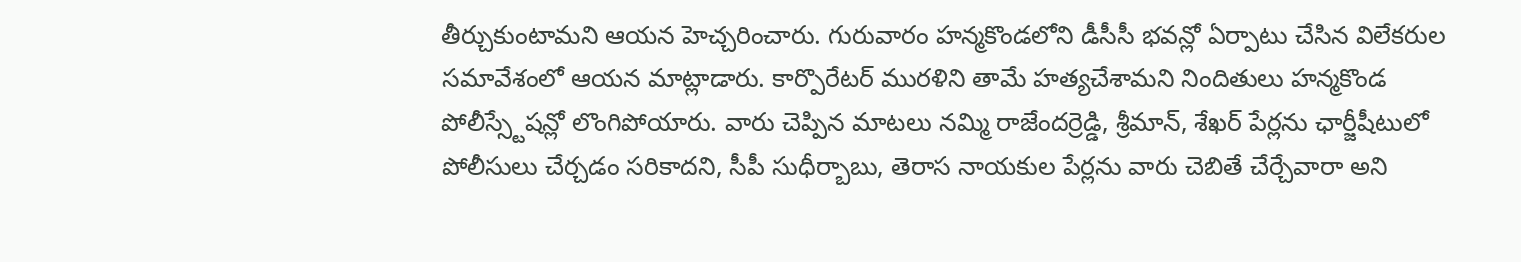తీర్చుకుంటామని ఆయన హెచ్చరించారు. గురువారం హన్మకొండలోని డీసీసీ భవన్లో ఏర్పాటు చేసిన విలేకరుల సమావేశంలో ఆయన మాట్లాడారు. కార్పొరేటర్ మురళిని తామే హత్యచేశామని నిందితులు హన్మకొండ పోలీస్స్టేషన్లో లొంగిపోయారు. వారు చెప్పిన మాటలు నమ్మి రాజేందర్రెడ్డి, శ్రీమాన్, శేఖర్ పేర్లను ఛార్జీషీటులో పోలీసులు చేర్చడం సరికాదని, సీపీ సుధీర్బాబు, తెరాస నాయకుల పేర్లను వారు చెబితే చేర్చేవారా అని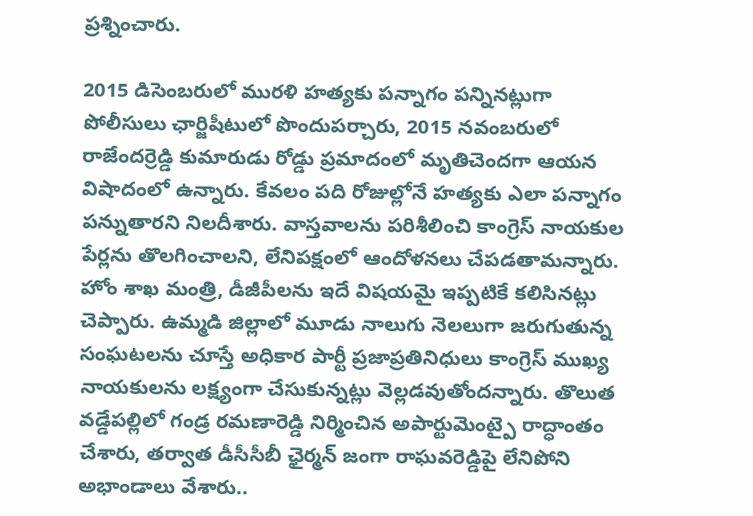ప్రశ్నించారు.

2015 డిసెంబరులో మురళి హత్యకు పన్నాగం పన్నినట్లుగా పోలీసులు ఛార్జిషీటులో పొందుపర్చారు, 2015 నవంబరులో రాజేందర్రెడ్డి కుమారుడు రోడ్డు ప్రమాదంలో మృతిచెందగా ఆయన విషాదంలో ఉన్నారు. కేవలం పది రోజుల్లోనే హత్యకు ఎలా పన్నాగం పన్నుతారని నిలదీశారు. వాస్తవాలను పరిశీలించి కాంగ్రెస్ నాయకుల పేర్లను తొలగించాలని, లేనిపక్షంలో ఆందోళనలు చేపడతామన్నారు.
హోం శాఖ మంత్రి, డీజీపీలను ఇదే విషయమై ఇప్పటికే కలిసినట్లు చెప్పారు. ఉమ్మడి జిల్లాలో మూడు నాలుగు నెలలుగా జరుగుతున్న సంఘటలను చూస్తే అధికార పార్టీ ప్రజాప్రతినిధులు కాంగ్రెస్ ముఖ్య నాయకులను లక్ష్యంగా చేసుకున్నట్లు వెల్లడవుతోందన్నారు. తొలుత వడ్డేపల్లిలో గండ్ర రమణారెడ్డి నిర్మించిన అపార్టుమెంట్పై రాద్ధాంతం చేశారు, తర్వాత డీసీసీబీ ఛైర్మన్ జంగా రాఘవరెడ్డిపై లేనిపోని అభాండాలు వేశారు..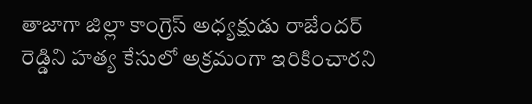తాజాగా జిల్లా కాంగ్రెస్ అధ్యక్షుడు రాజేందర్ రెడ్డిని హత్య కేసులో అక్రమంగా ఇరికించారని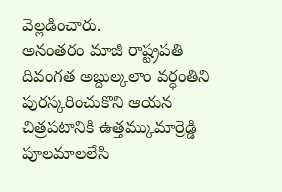వెల్లడించారు.
అనంతరం మాజీ రాష్ట్రపతి దివంగత అబ్దుల్కలాం వర్ధంతిని పురస్కరించుకొని ఆయన చిత్రపటానికి ఉత్తమ్కుమార్రెడ్డి పూలమాలలేసి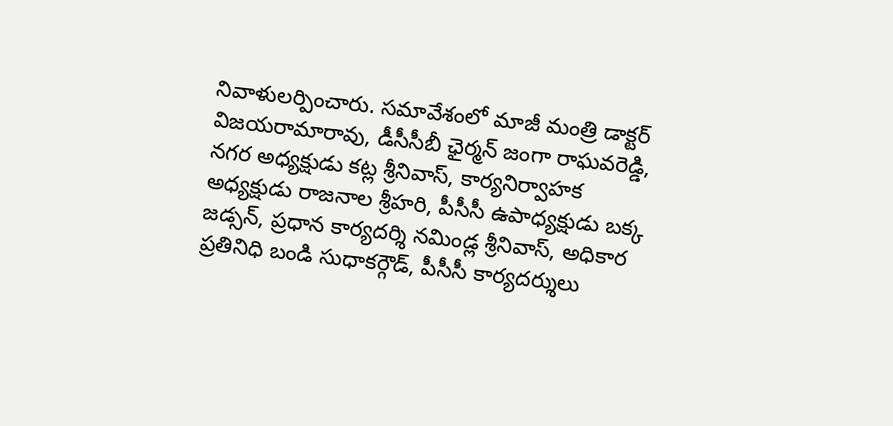నివాళులర్పించారు. సమావేశంలో మాజీ మంత్రి డాక్టర్ విజయరామారావు, డీసీసీబీ ఛైర్మన్ జంగా రాఘవరెడ్డి, నగర అధ్యక్షుడు కట్ల శ్రీనివాస్, కార్యనిర్వాహక అధ్యక్షుడు రాజనాల శ్రీహరి, పీసీసీ ఉపాధ్యక్షుడు బక్క జడ్సన్, ప్రధాన కార్యదర్శి నమిండ్ల శ్రీనివాస్, అధికార ప్రతినిధి బండి సుధాకర్గౌడ్, పీసీసీ కార్యదర్శులు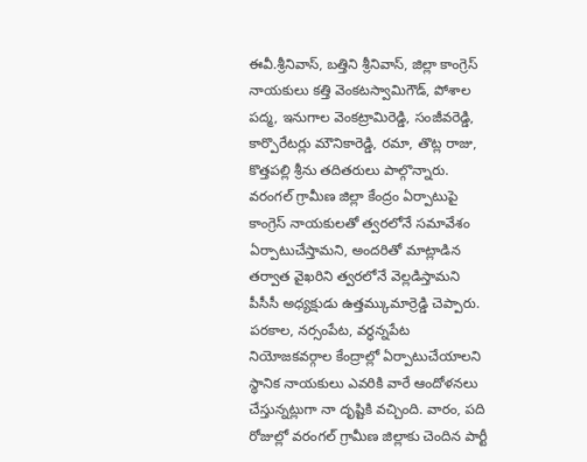ఈవీ.శ్రీనివాస్, బత్తిని శ్రీనివాస్, జిల్లా కాంగ్రెస్ నాయకులు కత్తి వెంకటస్వామిగౌడ్, పోశాల పద్మ, ఇనుగాల వెంకట్రామిరెడ్డి, సంజీవరెడ్డి, కార్పొరేటర్లు మౌనికారెడ్డి, రమా, తొట్ల రాజు, కొత్తపల్లి శ్రీను తదితరులు పాల్గొన్నారు.
వరంగల్ గ్రామీణ జిల్లా కేంద్రం ఏర్పాటుపై కాంగ్రెస్ నాయకులతో త్వరలోనే సమావేశం ఏర్పాటుచేస్తామని, అందరితో మాట్లాడిన తర్వాత వైఖరిని త్వరలోనే వెల్లడిస్తామని పీసీసీ అధ్యక్షుడు ఉత్తమ్కుమార్రెడ్డి చెప్పారు. పరకాల, నర్సంపేట, వర్ధన్నపేట నియోజకవర్గాల కేంద్రాల్లో ఏర్పాటుచేయాలని స్థానిక నాయకులు ఎవరికి వారే ఆందోళనలు చేస్తున్నట్లుగా నా దృష్టికి వచ్చింది. వారం, పది రోజుల్లో వరంగల్ గ్రామీణ జిల్లాకు చెందిన పార్టీ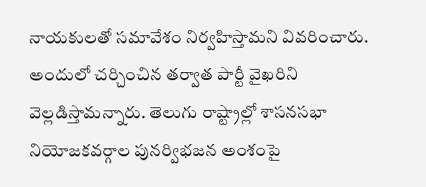నాయకులతో సమావేశం నిర్వహిస్తామని వివరించారు. అందులో చర్చించిన తర్వాత పార్టీ వైఖరిని వెల్లడిస్తామన్నారు. తెలుగు రాష్ట్రాల్లో శాసనసభా నియోజకవర్గాల పునర్విభజన అంశంపై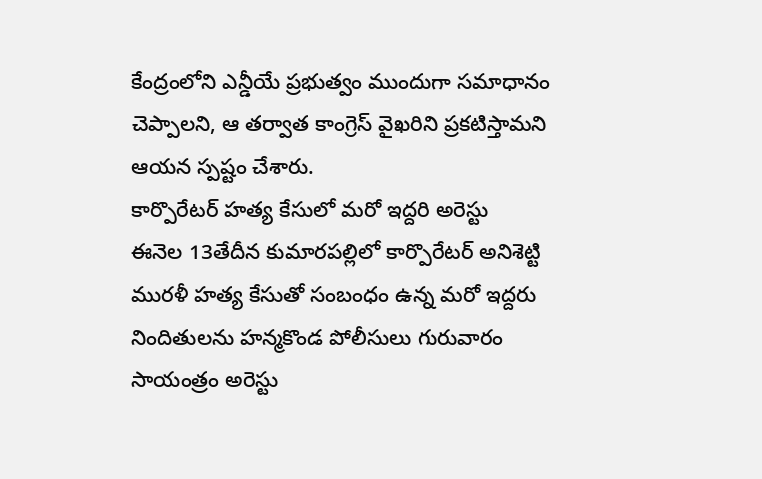కేంద్రంలోని ఎన్డీయే ప్రభుత్వం ముందుగా సమాధానం చెప్పాలని, ఆ తర్వాత కాంగ్రెస్ వైఖరిని ప్రకటిస్తామని ఆయన స్పష్టం చేశారు.
కార్పొరేటర్ హత్య కేసులో మరో ఇద్దరి అరెస్టు
ఈనెల 13తేదీన కుమారపల్లిలో కార్పొరేటర్ అనిశెట్టి మురళీ హత్య కేసుతో సంబంధం ఉన్న మరో ఇద్దరు నిందితులను హన్మకొండ పోలీసులు గురువారం సాయంత్రం అరెస్టు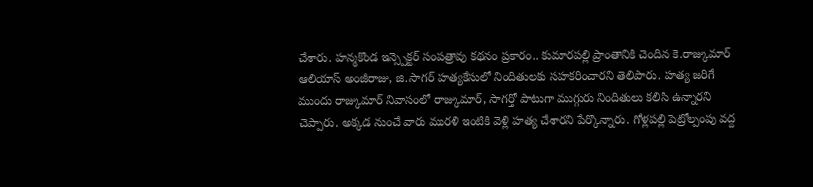చేశారు. హన్మకొండ ఇన్స్పెక్టర్ సంపత్రావు కథనం ప్రకారం.. కుమారపల్లి ప్రాంతానికి చెందిన కె.రాజ్కుమార్ ఆలియాస్ అంజీరాజు, జి.సాగర్ హత్యకేసులో నిందితులకు సహకరించారని తెలిపారు. హత్య జరిగే ముందు రాజ్కుమార్ నివాసంలో రాజ్కుమార్, సాగర్తో పాటుగా ముగ్గురు నిందితులు కలిసి ఉన్నారని చెప్పారు. అక్కడ నుంచే వారు మురళి ఇంటికి వెళ్లి హత్య చేశారని పేర్కొన్నారు. గోళ్లపల్లి పెట్రోల్పంపు వద్ద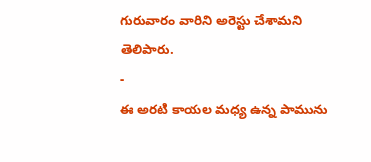గురువారం వారిని అరెస్టు చేశామని తెలిపారు.
-
ఈ అరటి కాయల మధ్య ఉన్న పామును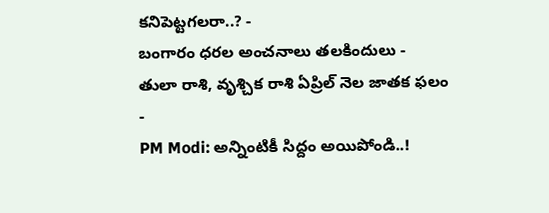కనిపెట్టగలరా..? -
బంగారం ధరల అంచనాలు తలకిందులు -
తులా రాశి, వృశ్చిక రాశి ఏప్రిల్ నెల జాతక ఫలం -
PM Modi: అన్నింటికీ సిద్దం అయిపోండి..!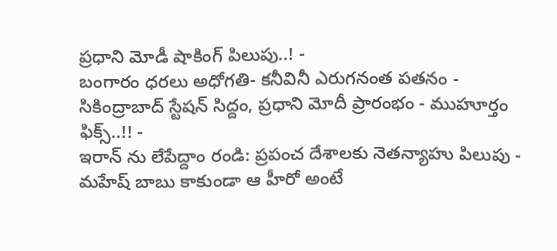ప్రధాని మోడీ షాకింగ్ పిలుపు..! -
బంగారం ధరలు అధోగతి- కనీవినీ ఎరుగనంత పతనం -
సికింద్రాబాద్ స్టేషన్ సిద్దం, ప్రధాని మోదీ ప్రారంభం - ముహూర్తం ఫిక్స్..!! -
ఇరాన్ ను లేపేద్దాం రండి: ప్రపంచ దేశాలకు నెతన్యాహు పిలుపు -
మహేష్ బాబు కాకుండా ఆ హీరో అంటే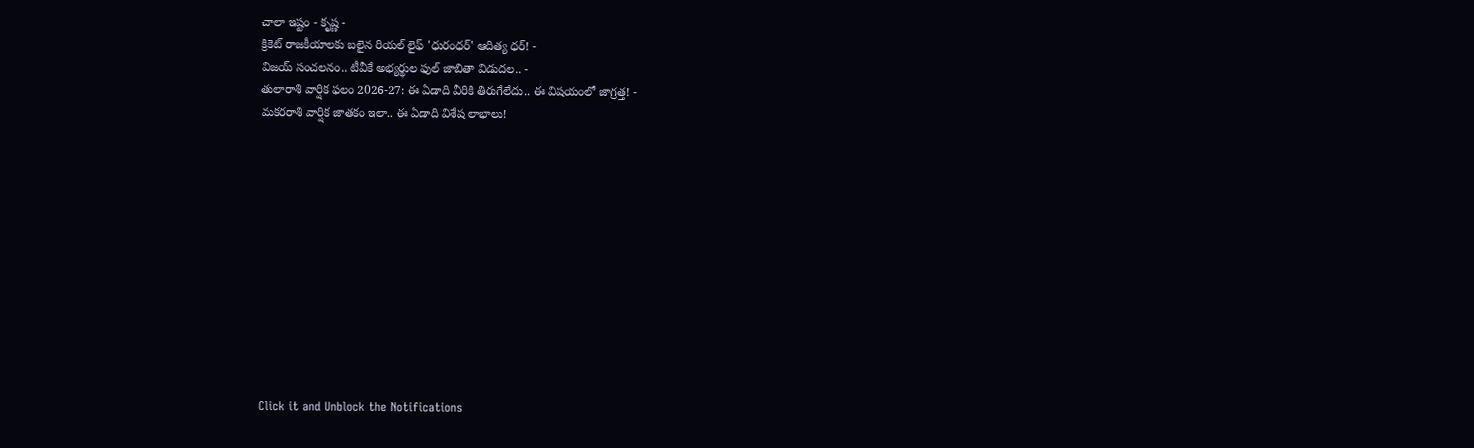చాలా ఇష్టం - కృష్ణ -
క్రికెట్ రాజకీయాలకు బలైన రియల్ లైఫ్ 'ధురంధర్' ఆదిత్య ధర్! -
విజయ్ సంచలనం.. టీవీకే అభ్యర్థుల ఫుల్ జాబితా విడుదల.. -
తులారాశి వార్షిక ఫలం 2026-27: ఈ ఏడాది వీరికి తిరుగేలేదు.. ఈ విషయంలో జాగ్రత్త! -
మకరరాశి వార్షిక జాతకం ఇలా.. ఈ ఏడాది విశేష లాభాలు!












Click it and Unblock the Notifications